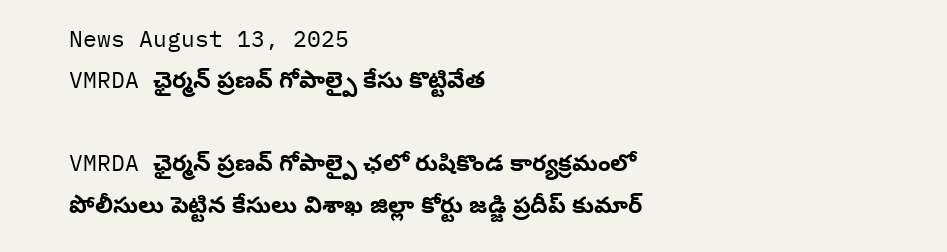News August 13, 2025
VMRDA ఛైర్మన్ ప్రణవ్ గోపాల్పై కేసు కొట్టివేత

VMRDA ఛైర్మన్ ప్రణవ్ గోపాల్పై ఛలో రుషికొండ కార్యక్రమంలో పోలీసులు పెట్టిన కేసులు విశాఖ జిల్లా కోర్టు జడ్జి ప్రదీప్ కుమార్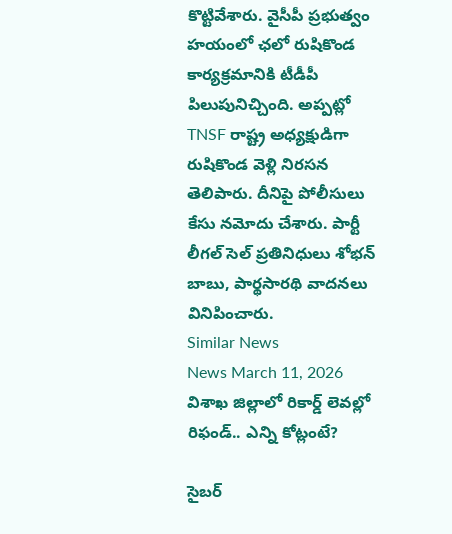కొట్టివేశారు. వైసీపీ ప్రభుత్వం హయంలో ఛలో రుషికొండ కార్యక్రమానికి టీడీపీ పిలుపునిచ్చింది. అప్పట్లో TNSF రాష్ట్ర అధ్యక్షుడిగా రుషికొండ వెళ్లి నిరసన తెలిపారు. దీనిపై పోలీసులు కేసు నమోదు చేశారు. పార్టీ లీగల్ సెల్ ప్రతినిధులు శోభన్ బాబు, పార్థసారథి వాదనలు వినిపించారు.
Similar News
News March 11, 2026
విశాఖ జిల్లాలో రికార్డ్ లెవల్లో రిఫండ్.. ఎన్ని కోట్లంటే?

సైబర్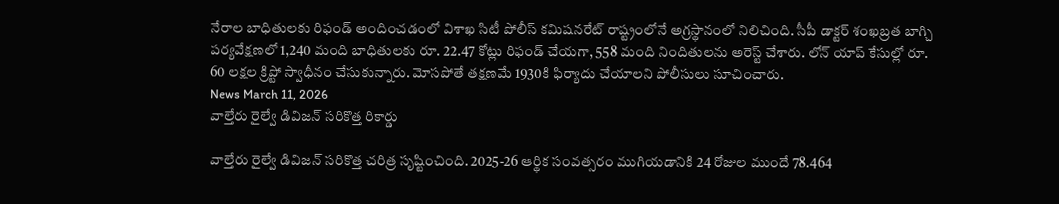నేరాల బాధితులకు రిఫండ్ అందించడంలో విశాఖ సిటీ పోలీస్ కమిషనరేట్ రాష్ట్రంలోనే అగ్రస్థానంలో నిలిచింది. సీపీ డాక్టర్ శంఖబ్రత బాగ్చి పర్యవేక్షణలో 1,240 మంది బాధితులకు రూ. 22.47 కోట్లు రిఫండ్ చేయగా, 558 మంది నిందితులను అరెస్ట్ చేశారు. లోన్ యాప్ కేసుల్లో రూ. 60 లక్షల క్రిప్టో స్వాధీనం చేసుకున్నారు. మోసపోతే తక్షణమే 1930కి ఫిర్యాదు చేయాలని పోలీసులు సూచించారు.
News March 11, 2026
వాల్తేరు రైల్వే డివిజన్ సరికొత్త రికార్డు

వాల్తేరు రైల్వే డివిజన్ సరికొత్త చరిత్ర సృష్టించింది. 2025-26 ఆర్థిక సంవత్సరం ముగియడానికి 24 రోజుల ముందే 78.464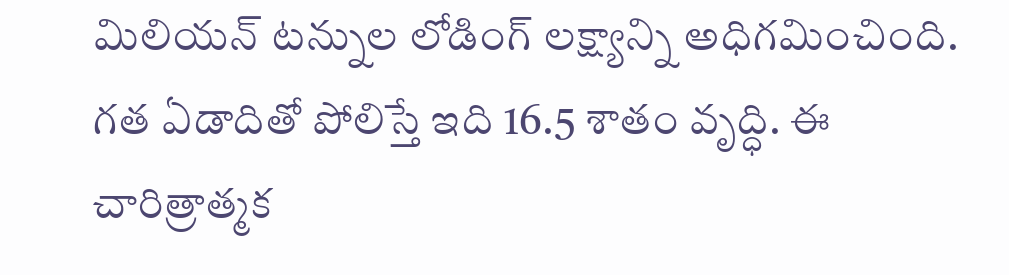మిలియన్ టన్నుల లోడింగ్ లక్ష్యాన్ని అధిగమించింది. గత ఏడాదితో పోలిస్తే ఇది 16.5 శాతం వృద్ధి. ఈ చారిత్రాత్మక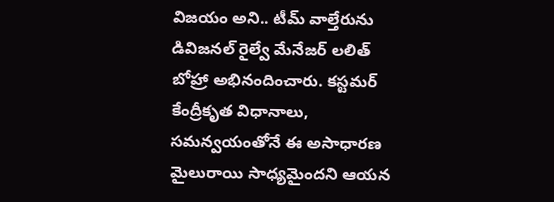విజయం అని.. టీమ్ వాల్తేరును డివిజనల్ రైల్వే మేనేజర్ లలిత్ బోహ్రా అభినందించారు. కస్టమర్ కేంద్రీకృత విధానాలు, సమన్వయంతోనే ఈ అసాధారణ మైలురాయి సాధ్యమైందని ఆయన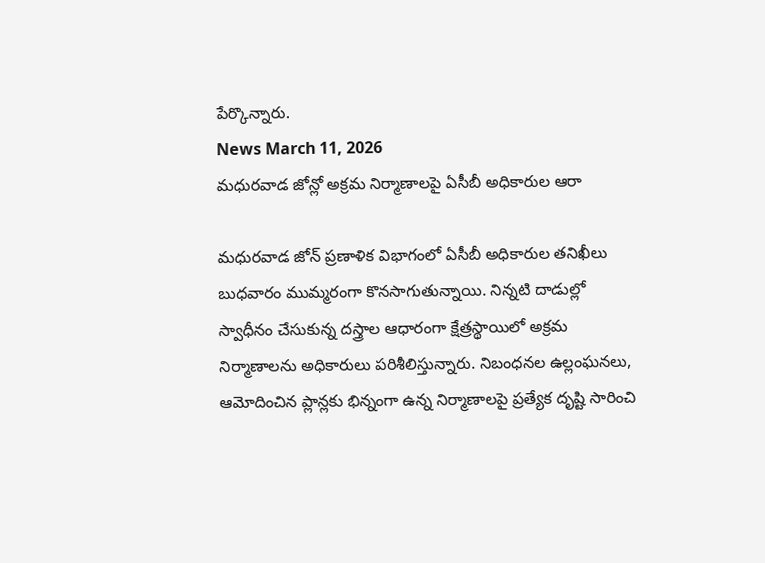పేర్కొన్నారు.
News March 11, 2026
మధురవాడ జోన్లో అక్రమ నిర్మాణాలపై ఏసీబీ అధికారుల ఆరా

మధురవాడ జోన్ ప్రణాళిక విభాగంలో ఏసీబీ అధికారుల తనిఖీలు బుధవారం ముమ్మరంగా కొనసాగుతున్నాయి. నిన్నటి దాడుల్లో స్వాధీనం చేసుకున్న దస్త్రాల ఆధారంగా క్షేత్రస్థాయిలో అక్రమ నిర్మాణాలను అధికారులు పరిశీలిస్తున్నారు. నిబంధనల ఉల్లంఘనలు, ఆమోదించిన ప్లాన్లకు భిన్నంగా ఉన్న నిర్మాణాలపై ప్రత్యేక దృష్టి సారించి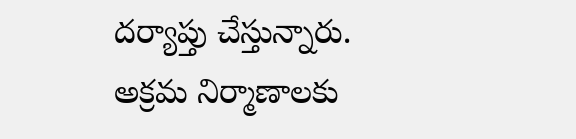దర్యాప్తు చేస్తున్నారు. అక్రమ నిర్మాణాలకు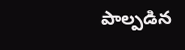పాల్పడిన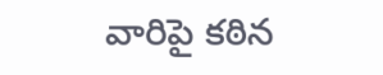వారిపై కఠిన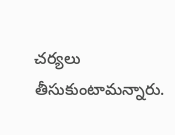చర్యలు తీసుకుంటామన్నారు.